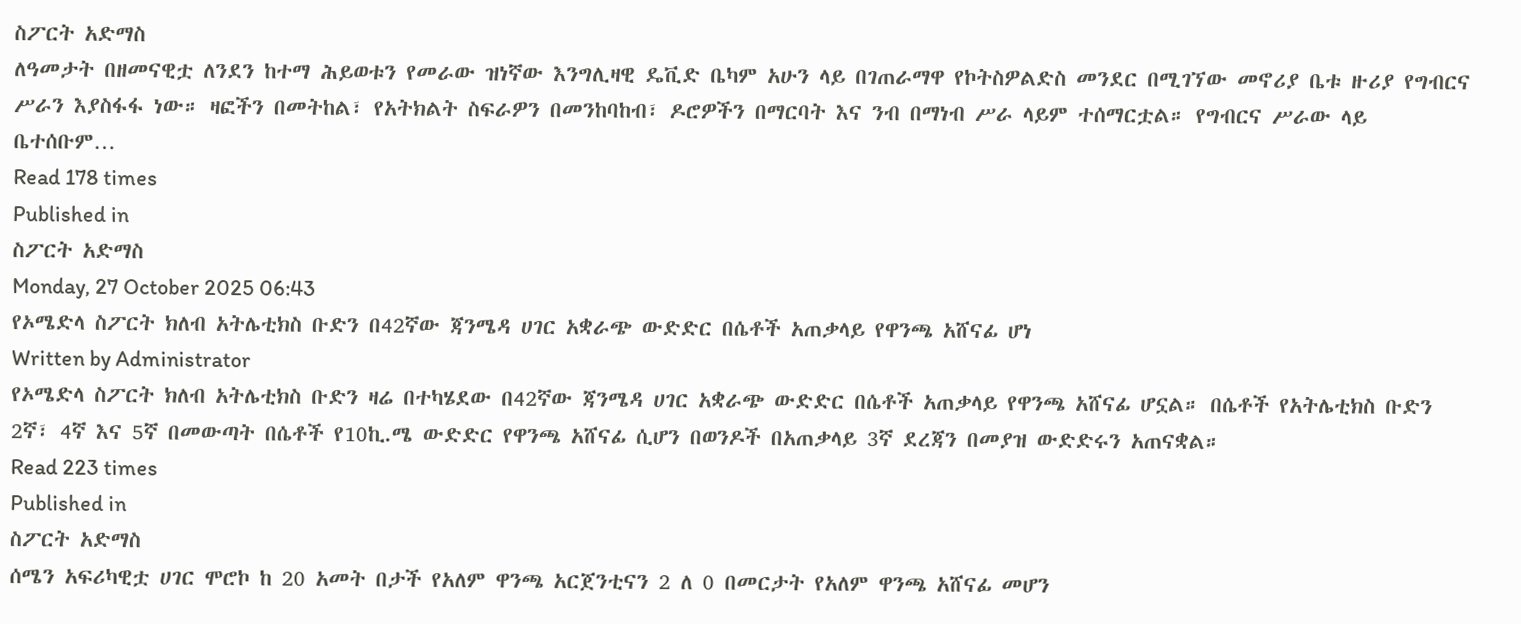ስፖርት አድማስ
ለዓመታት በዘመናዊቷ ለንደን ከተማ ሕይወቱን የመራው ዝነኛው እንግሊዛዊ ዴቪድ ቤካም አሁን ላይ በገጠራማዋ የኮትስዎልድስ መንደር በሚገኘው መኖሪያ ቤቱ ዙሪያ የግብርና ሥራን እያስፋፋ ነው። ዛፎችን በመትከል፣ የአትክልት ስፍራዎን በመንከባከብ፣ ዶሮዎችን በማርባት እና ንብ በማነብ ሥራ ላይም ተሰማርቷል። የግብርና ሥራው ላይ ቤተሰቡም…
Read 178 times
Published in
ስፖርት አድማስ
Monday, 27 October 2025 06:43
የኦሜድላ ስፖርት ክለብ አትሌቲክስ ቡድን በ42ኛው ጃንሜዳ ሀገር አቋራጭ ውድድር በሴቶች አጠቃላይ የዋንጫ አሸናፊ ሆነ
Written by Administrator
የኦሜድላ ስፖርት ክለብ አትሌቲክስ ቡድን ዛሬ በተካሄደው በ42ኛው ጃንሜዳ ሀገር አቋራጭ ውድድር በሴቶች አጠቃላይ የዋንጫ አሸናፊ ሆኗል። በሴቶች የአትሌቲክስ ቡድን 2ኛ፣ 4ኛ እና 5ኛ በመውጣት በሴቶች የ10ኪ.ሜ ውድድር የዋንጫ አሸናፊ ሲሆን በወንዶች በአጠቃላይ 3ኛ ደረጃን በመያዝ ውድድሩን አጠናቋል።
Read 223 times
Published in
ስፖርት አድማስ
ሰሜን አፍሪካዊቷ ሀገር ሞሮኮ ከ 20 አመት በታች የአለም ዋንጫ አርጀንቲናን 2 ለ 0 በመርታት የአለም ዋንጫ አሸናፊ መሆን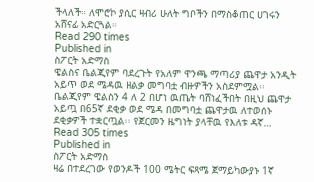ችላለች። ለሞሮኮ ያሲር ዛብሪ ሁለት ግቦችን በማስቆጠር ሀገሩን አሸናፊ አድርጓል።
Read 290 times
Published in
ስፖርት አድማስ
ዌልስና ቤልጂየም ባደረጉት የአለም ዋንጫ ማጣሪያ ጨዋታ አንዲት አይጥ ወደ ሜዳዉ ዘልቃ መግባቷ ብዙዎችን አስደምሟል፡፡ ቤልጂየም ዌልስን 4 ለ 2 በሆነ ዉጤት ባሸነፈችበት በዚህ ጨዋታ አይጧ በ65ኛ ደቂቃ ወደ ሜዳ በመግባቷ ጨዋታዉ ለተወሰኑ ደቂቃዎች ተቋርጧል፡፡ የጀርመን ዜግነት ያላቸዉ የእለቱ ዳኛ…
Read 305 times
Published in
ስፖርት አድማስ
ዛሬ በተደረገው የወንዶች 100 ሜትር ፍጻሜ ጀማይካውያኑ 1ኛ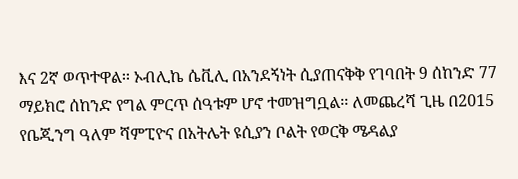እና 2ኛ ወጥተዋል፡፡ ኦብሊኬ ሴቪሊ በአንደኝነት ሲያጠናቅቅ የገባበት 9 ሰከንድ 77 ማይክሮ ሰከንድ የግል ምርጥ ሰዓቱም ሆኖ ተመዝግቧል፡፡ ለመጨረሻ ጊዜ በ2015 የቤጂንግ ዓለም ሻምፒዮና በአትሌት ዩሲያን ቦልት የወርቅ ሜዳልያ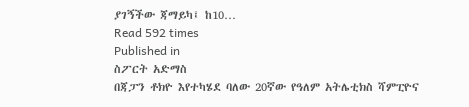ያገኝችው ጃማይካ፤ ከ10…
Read 592 times
Published in
ስፖርት አድማስ
በጃፓን ቶክዮ እየተካሄደ ባለው 20ኛው የዓለም አትሌቲክስ ሻምፒዮና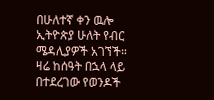በሁለተኛ ቀን ዉሎ ኢትዮጵያ ሁለት የብር ሜዳሊያዎች አገኘች። ዛሬ ከሰዓት በኋላ ላይ በተደረገው የወንዶች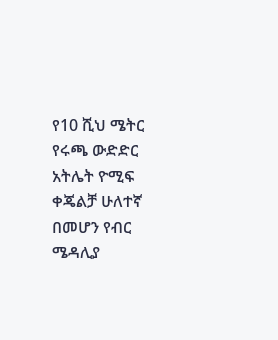የ10 ሺህ ሜትር የሩጫ ውድድር አትሌት ዮሚፍ ቀጄልቻ ሁለተኛ በመሆን የብር ሜዳሊያ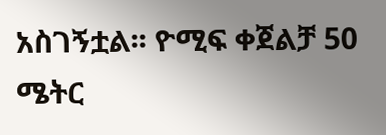አስገኝቷል፡፡ ዮሚፍ ቀጀልቻ 50 ሜትር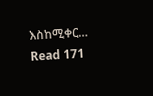እስከሚቀር…
Read 171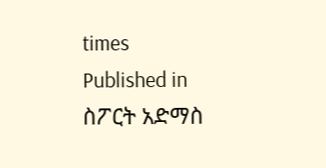times
Published in
ስፖርት አድማስ